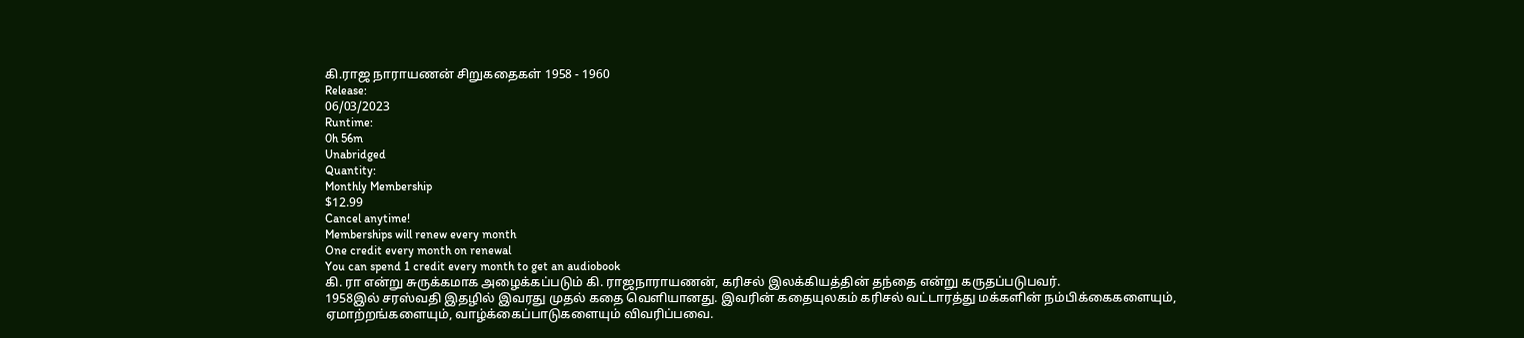கி.ராஜ நாராயணன் சிறுகதைகள் 1958 - 1960
Release:
06/03/2023
Runtime:
0h 56m
Unabridged
Quantity:
Monthly Membership
$12.99
Cancel anytime!
Memberships will renew every month
One credit every month on renewal
You can spend 1 credit every month to get an audiobook
கி. ரா என்று சுருக்கமாக அழைக்கப்படும் கி. ராஜநாராயணன், கரிசல் இலக்கியத்தின் தந்தை என்று கருதப்படுபவர்.
1958இல் சரஸ்வதி இதழில் இவரது முதல் கதை வெளியானது. இவரின் கதையுலகம் கரிசல் வட்டாரத்து மக்களின் நம்பிக்கைகளையும், ஏமாற்றங்களையும், வாழ்க்கைப்பாடுகளையும் விவரிப்பவை.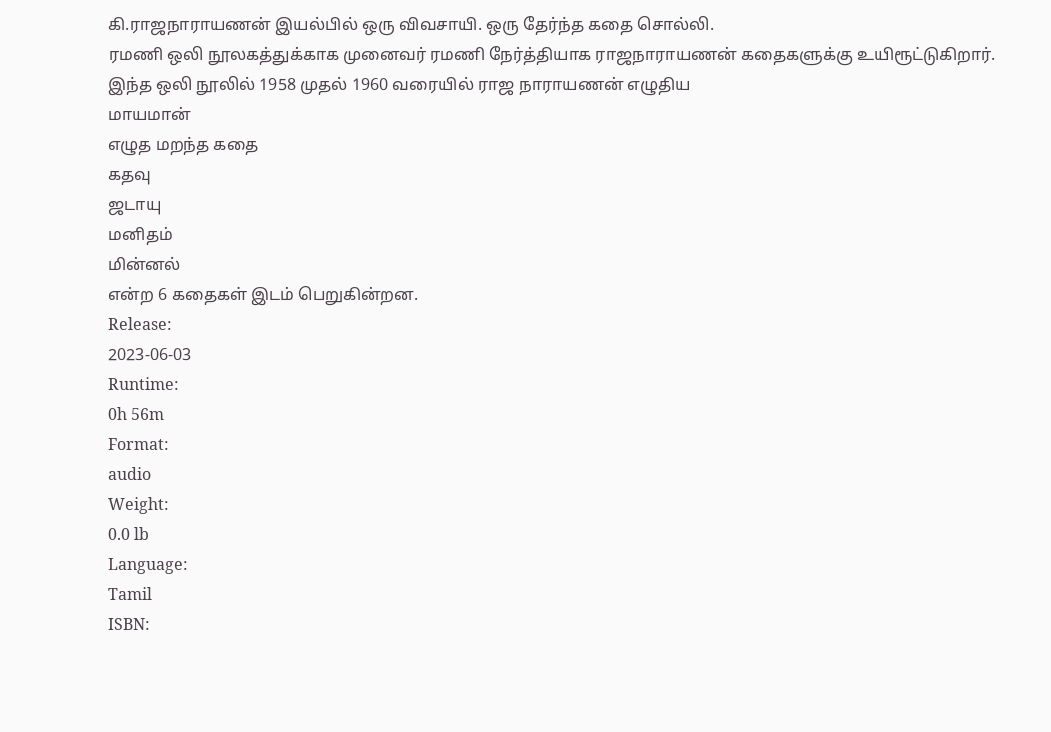கி.ராஜநாராயணன் இயல்பில் ஒரு விவசாயி. ஒரு தேர்ந்த கதை சொல்லி.
ரமணி ஒலி நூலகத்துக்காக முனைவர் ரமணி நேர்த்தியாக ராஜநாராயணன் கதைகளுக்கு உயிரூட்டுகிறார்.
இந்த ஒலி நூலில் 1958 முதல் 1960 வரையில் ராஜ நாராயணன் எழுதிய
மாயமான்
எழுத மறந்த கதை
கதவு
ஜடாயு
மனிதம்
மின்னல்
என்ற 6 கதைகள் இடம் பெறுகின்றன.
Release:
2023-06-03
Runtime:
0h 56m
Format:
audio
Weight:
0.0 lb
Language:
Tamil
ISBN: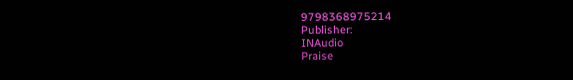9798368975214
Publisher:
INAudio
Praise